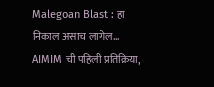Malegoan Blast : हा निकाल असाच लागेल… AIMIM ची पहिली प्रतिक्रिया,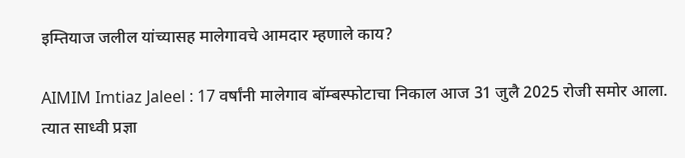इम्तियाज जलील यांच्यासह मालेगावचे आमदार म्हणाले काय?

AIMIM Imtiaz Jaleel : 17 वर्षांनी मालेगाव बॉम्बस्फोटाचा निकाल आज 31 जुलै 2025 रोजी समोर आला. त्यात साध्वी प्रज्ञा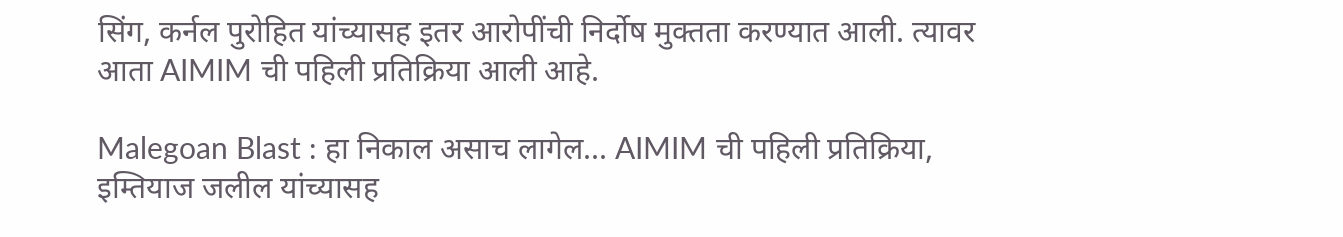सिंग, कर्नल पुरोहित यांच्यासह इतर आरोपींची निर्दोष मुक्तता करण्यात आली. त्यावर आता AIMIM ची पहिली प्रतिक्रिया आली आहे.

Malegoan Blast : हा निकाल असाच लागेल... AIMIM ची पहिली प्रतिक्रिया, इम्तियाज जलील यांच्यासह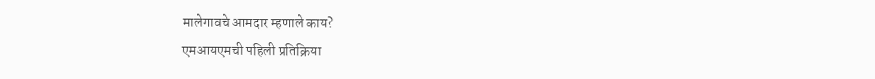मालेगावचे आमदार म्हणाले काय?
एमआयएमची पहिली प्रतिक्रिया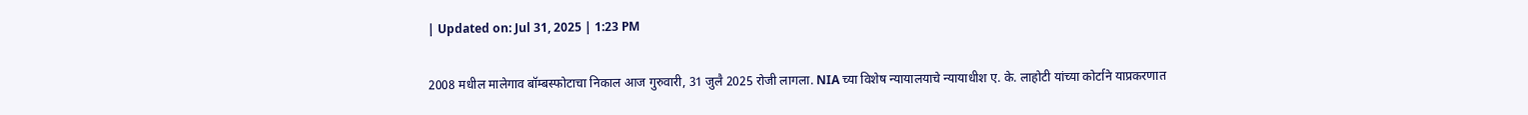| Updated on: Jul 31, 2025 | 1:23 PM

2008 मधील मालेगाव बॉम्बस्फोटाचा निकाल आज गुरुवारी, 31 जुलै 2025 रोजी लागला. NIA च्या विशेष न्यायालयाचे न्यायाधीश ए. के. लाहोटी यांच्या कोर्टाने याप्रकरणात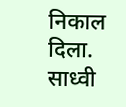निकाल दिला. साध्वी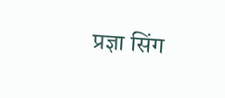प्रज्ञा सिंग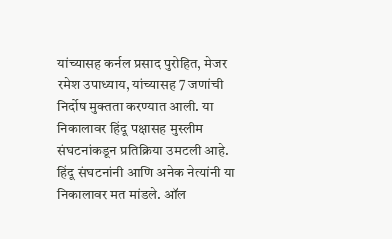यांच्यासह कर्नल प्रसाद पुरोहित, मेजर रमेश उपाध्याय, यांच्यासह 7 जणांची निर्दोष मुक्तता करण्यात आली. या निकालावर हिंदू पक्षासह मुस्लीम संघटनांकडून प्रतिक्रिया उमटली आहे. हिंदू संघटनांनी आणि अनेक नेत्यांनी या निकालावर मत मांडले. ऑल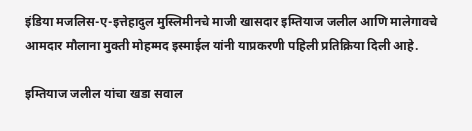इंडिया मजलिस-ए-इत्तेहादुल मुस्लिमीनचे माजी खासदार इम्तियाज जलील आणि मालेगावचे आमदार मौलाना मुक्ती मोहम्मद इस्माईल यांनी याप्रकरणी पहिली प्रतिक्रिया दिली आहे.

इम्तियाज जलील यांचा खडा सवाल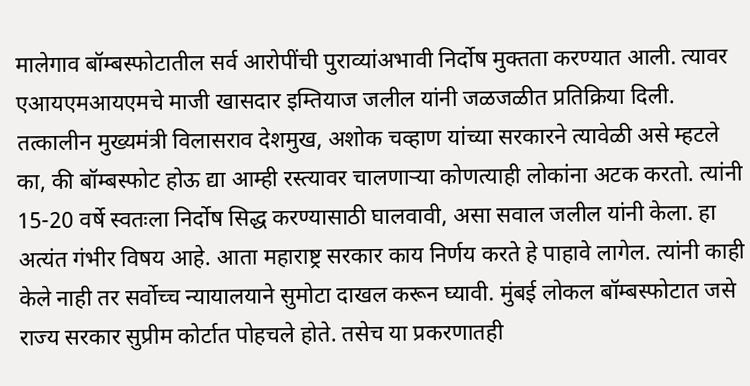मालेगाव बॉम्बस्फोटातील सर्व आरोपींची पुराव्यांअभावी निर्दोष मुक्तता करण्यात आली. त्यावर एआयएमआयएमचे माजी खासदार इम्तियाज जलील यांनी जळजळीत प्रतिक्रिया दिली. तत्कालीन मुख्यमंत्री विलासराव देशमुख, अशोक चव्हाण यांच्या सरकारने त्यावेळी असे म्हटले का, की बॉम्बस्फोट होऊ द्या आम्ही रस्त्यावर चालणाऱ्या कोणत्याही लोकांना अटक करतो. त्यांनी 15-20 वर्षे स्वतःला निर्दोष सिद्ध करण्यासाठी घालवावी, असा सवाल जलील यांनी केला. हा अत्यंत गंभीर विषय आहे. आता महाराष्ट्र सरकार काय निर्णय करते हे पाहावे लागेल. त्यांनी काही केले नाही तर सर्वोच्च न्यायालयाने सुमोटा दाखल करून घ्यावी. मुंबई लोकल बॉम्बस्फोटात जसे राज्य सरकार सुप्रीम कोर्टात पोहचले होते. तसेच या प्रकरणातही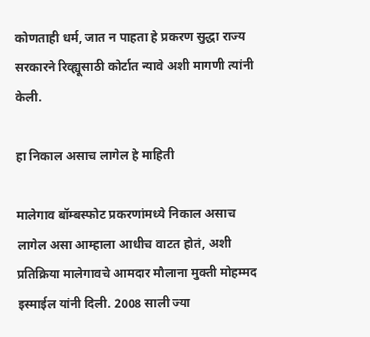कोणताही धर्म, जात न पाहता हे प्रकरण सुद्धा राज्य सरकारने रिव्ह्यूसाठी कोर्टात न्यावे अशी मागणी त्यांनी केली.

हा निकाल असाच लागेल हे माहिती

मालेगाव बॉम्बस्फोट प्रकरणांमध्ये निकाल असाच लागेल असा आम्हाला आधीच वाटत होतं, अशी प्रतिक्रिया मालेगावचे आमदार मौलाना मुक्ती मोहम्मद इस्माईल यांनी दिली. 2008 साली ज्या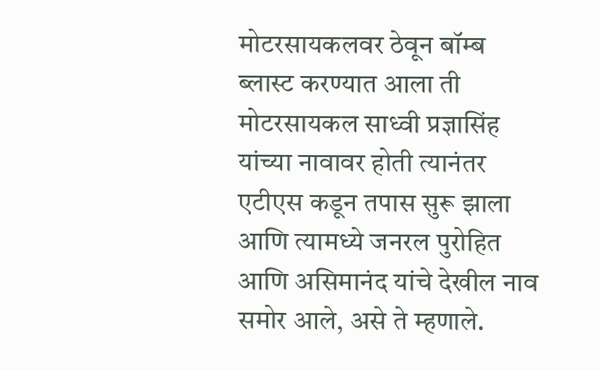मोटरसायकलवर ठेवून बॉम्ब ब्लास्ट करण्यात आला ती मोटरसायकल साध्वी प्रज्ञासिंह यांच्या नावावर होती त्यानंतर एटीएस कडून तपास सुरू झाला आणि त्यामध्ये जनरल पुरोहित आणि असिमानंद यांचे देखील नाव समोर आले, असे ते म्हणाले.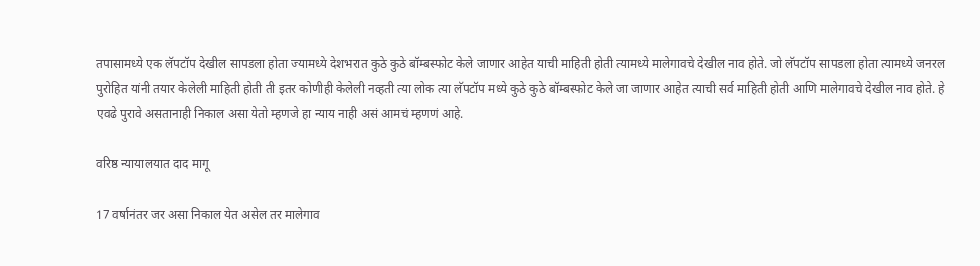तपासामध्ये एक लॅपटॉप देखील सापडला होता ज्यामध्ये देशभरात कुठे कुठे बॉम्बस्फोट केले जाणार आहेत याची माहिती होती त्यामध्ये मालेगावचे देखील नाव होते. जो लॅपटॉप सापडला होता त्यामध्ये जनरल पुरोहित यांनी तयार केलेली माहिती होती ती इतर कोणीही केलेली नव्हती त्या लोक त्या लॅपटॉप मध्ये कुठे कुठे बॉम्बस्फोट केले जा जाणार आहेत त्याची सर्व माहिती होती आणि मालेगावचे देखील नाव होते. हे एवढे पुरावे असतानाही निकाल असा येतो म्हणजे हा न्याय नाही असं आमचं म्हणणं आहे.

वरिष्ठ न्यायालयात दाद मागू

17 वर्षानंतर जर असा निकाल येत असेल तर मालेगाव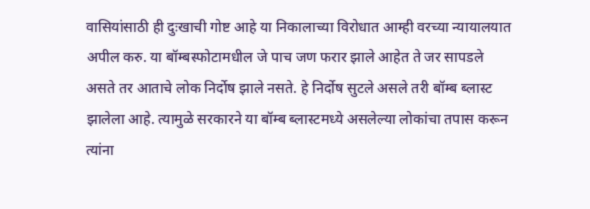वासियांसाठी ही दुःखाची गोष्ट आहे या निकालाच्या विरोधात आम्ही वरच्या न्यायालयात अपील करु. या बॉम्बस्फोटामधील जे पाच जण फरार झाले आहेत ते जर सापडले असते तर आताचे लोक निर्दोष झाले नसते. हे निर्दोष सुटले असले तरी बॉम्ब ब्लास्ट झालेला आहे. त्यामुळे सरकारने या बॉम्ब ब्लास्टमध्ये असलेल्या लोकांचा तपास करून त्यांना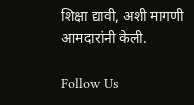शिक्षा द्यावी, अशी मागणी आमदारांनी केली.

Follow Us